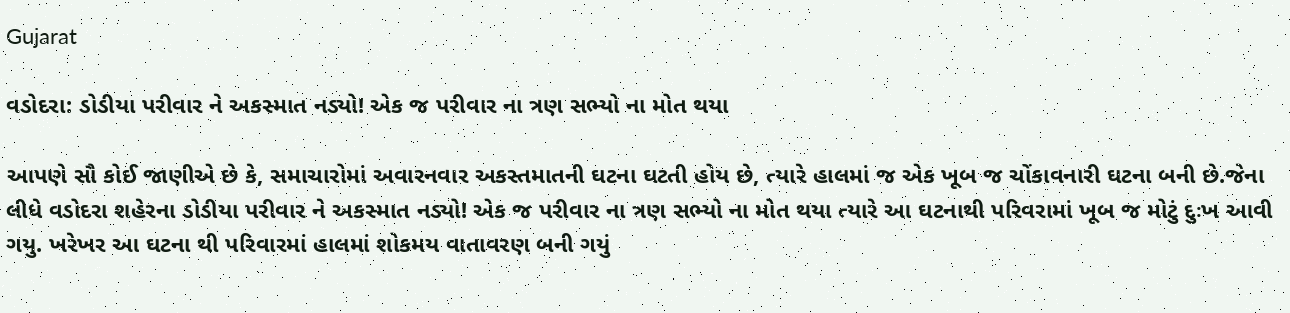Gujarat

વડોદરા: ડોડીયા પરીવાર ને અકસ્માત નડ્યો! એક જ પરીવાર ના ત્રણ સભ્યો ના મોત થયા

આપણે સૌ કોઈ જાણીએ છે કે, સમાચારોમાં અવારનવાર અકસ્તમાતની ઘટના ઘટતી હોય છે, ત્યારે હાલમાં જ એક ખૂબ જ ચોંકાવનારી ઘટના બની છે.જેના લીધે વડોદરા શહેરના ડોડીયા પરીવાર ને અકસ્માત નડ્યો! એક જ પરીવાર ના ત્રણ સભ્યો ના મોત થયા ત્યારે આ ઘટનાથી પરિવરામાં ખૂબ જ મોટું દુઃખ આવી ગયુ. ખરેખર આ ઘટના થી પરિવારમાં હાલમાં શોકમય વાતાવરણ બની ગયું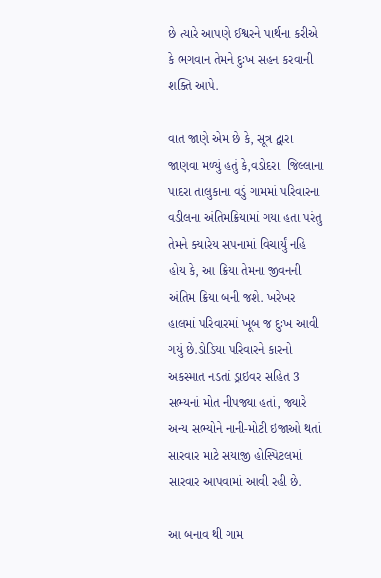છે ત્યારે આપણે ઈશ્વરને પાર્થના કરીએ કે ભગવાન તેમને દુઃખ સહન કરવાની શક્તિ આપે.

વાત જાણે એમ છે કે, સૂત્ર દ્વારા જાણવા મળ્યું હતું કે,વડોદરા  જિલ્લાના પાદરા તાલુકાના વડું ગામમાં પરિવારના વડીલના અંતિમક્રિયામાં ગયા હતા પરંતુ તેમને ક્યારેય સપનામાં વિચાર્યું નહિ હોય કે, આ ક્રિયા તેમના જીવનની અંતિમ ક્રિયા બની જશે. ખરેખર હાલમાં પરિવારમાં ખૂબ જ દુઃખ આવી ગયું છે.ડોડિયા પરિવારને કારનો અકસ્માત નડતાં ડ્રાઇવર સહિત 3 સભ્યનાં મોત નીપજ્યા હતાં, જ્યારે અન્ય સભ્યોને નાની-મોટી ઇજાઓ થતાં સારવાર માટે સયાજી હોસ્પિટલમાં સારવાર આપવામાં આવી રહી છે.

આ બનાવ થી ગામ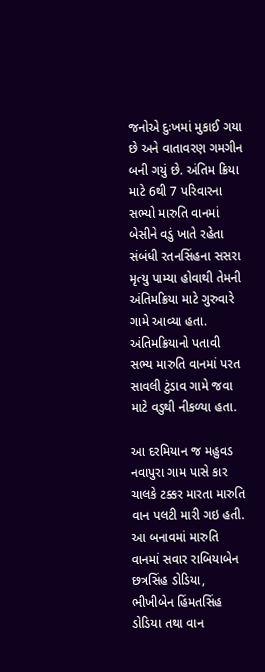જનોએ દુઃખમાં મુકાઈ ગયા છે અને વાતાવરણ ગમગીન બની ગયું છે. અંતિમ ક્રિયા માટે 6થી 7 પરિવારના સભ્યો મારુતિ વાનમાં બેસીને વડું ખાતે રહેતા સંબંધી રતનસિંહના સસરા મૃત્યુ પામ્યા હોવાથી તેમની અંતિમક્રિયા માટે ગુરુવારે ગામે આવ્યા હતા. અંતિમક્રિયાનો પતાવી  સભ્ય મારુતિ વાનમાં પરત સાવલી ટુંડાવ ગામે જવા માટે વડુથી નીકળ્યા હતા.

આ દરમિયાન જ મહુવડ નવાપુરા ગામ પાસે કાર ચાલકે ટક્કર મારતા મારુતિ વાન પલટી મારી ગઇ હતી. આ બનાવમાં મારુતિ વાનમાં સવાર રાબિયાબેન છત્રસિંહ ડોડિયા, ભીખીબેન હિંમતસિંહ ડોડિયા તથા વાન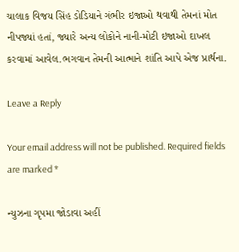ચાલાક વિજય સિંહ ડોડિયાને ગંભીર ઇજાઓ થવાથી તેમનાં મોત નીપજ્યાં હતાં, જ્યારે અન્ય લોકોને નાની-મોટી ઇજાઓ દાખલ કરવામાં આવેલ.ભગવાન તેમની આત્માને શાંતિ આપે એજ પ્રાર્થના.

Leave a Reply

Your email address will not be published. Required fields are marked *

ન્યુઝના ગૃપમા જોડાવા અહીં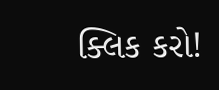ક્લિક કરો!